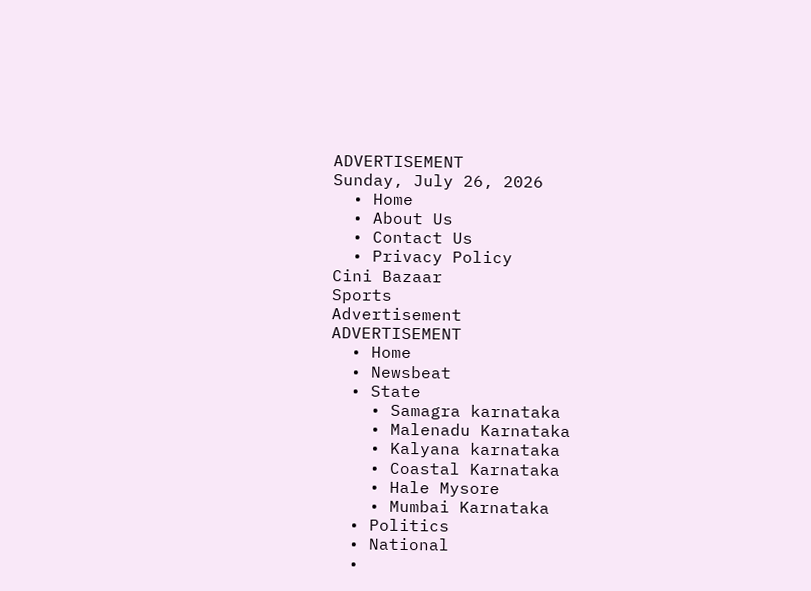ADVERTISEMENT
Sunday, July 26, 2026
  • Home
  • About Us
  • Contact Us
  • Privacy Policy
Cini Bazaar
Sports
Advertisement
ADVERTISEMENT
  • Home
  • Newsbeat
  • State
    • Samagra karnataka
    • Malenadu Karnataka
    • Kalyana karnataka
    • Coastal Karnataka
    • Hale Mysore
    • Mumbai Karnataka
  • Politics
  • National
  •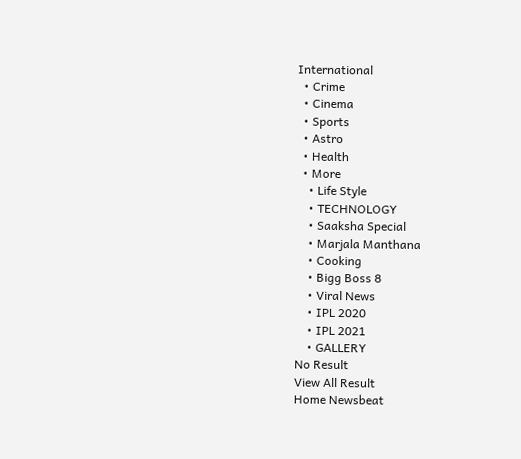International
  • Crime
  • Cinema
  • Sports
  • Astro
  • Health
  • More
    • Life Style
    • TECHNOLOGY
    • Saaksha Special
    • Marjala Manthana
    • Cooking
    • Bigg Boss 8
    • Viral News
    • IPL 2020
    • IPL 2021
    • GALLERY
No Result
View All Result
Home Newsbeat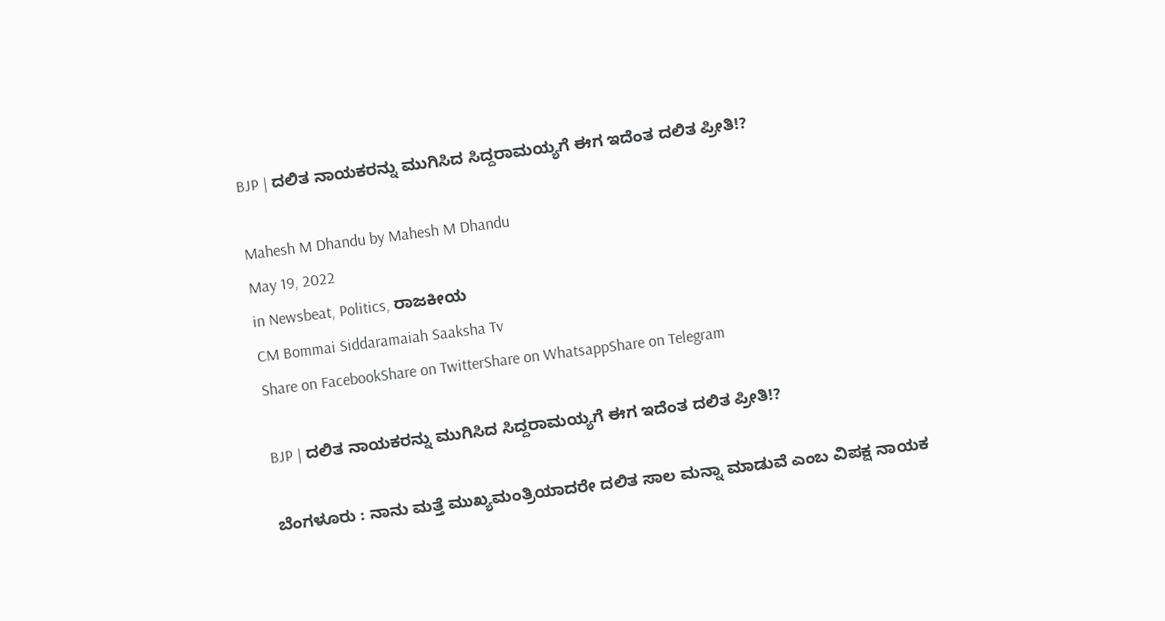BJP | ದಲಿತ ನಾಯಕರನ್ನು ಮುಗಿಸಿದ ಸಿದ್ದರಾಮಯ್ಯಗೆ ಈಗ ಇದೆಂತ ದಲಿತ ಪ್ರೀತಿ!?

Mahesh M Dhandu by Mahesh M Dhandu
May 19, 2022
in Newsbeat, Politics, ರಾಜಕೀಯ
CM Bommai Siddaramaiah Saaksha Tv
Share on FacebookShare on TwitterShare on WhatsappShare on Telegram

BJP | ದಲಿತ ನಾಯಕರನ್ನು ಮುಗಿಸಿದ ಸಿದ್ದರಾಮಯ್ಯಗೆ ಈಗ ಇದೆಂತ ದಲಿತ ಪ್ರೀತಿ!?

ಬೆಂಗಳೂರು : ನಾನು ಮತ್ತೆ ಮುಖ್ಯಮಂತ್ರಿಯಾದರೇ ದಲಿತ ಸಾಲ ಮನ್ನಾ ಮಾಡುವೆ ಎಂಬ ವಿಪಕ್ಷ ನಾಯಕ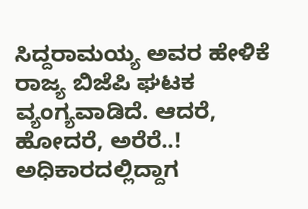ಸಿದ್ದರಾಮಯ್ಯ ಅವರ ಹೇಳಿಕೆ ರಾಜ್ಯ ಬಿಜೆಪಿ ಘಟಕ ವ್ಯಂಗ್ಯವಾಡಿದೆ. ಆದರೆ, ಹೋದರೆ, ಅರೆರೆ..! ಅಧಿಕಾರದಲ್ಲಿದ್ದಾಗ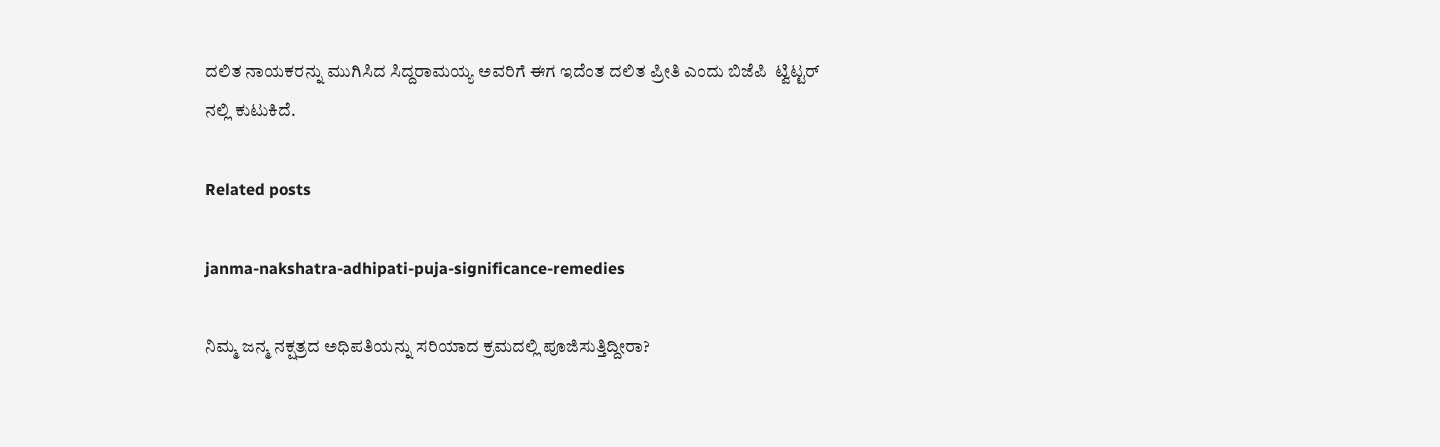ದಲಿತ ನಾಯಕರನ್ನು ಮುಗಿಸಿದ ಸಿದ್ದರಾಮಯ್ಯ ಅವರಿಗೆ ಈಗ ಇದೆಂತ ದಲಿತ ಪ್ರೀತಿ ಎಂದು ಬಿಜೆಪಿ  ಟ್ವಿಟ್ಟರ್ ನಲ್ಲಿ ಕುಟುಕಿದೆ.

Related posts

janma-nakshatra-adhipati-puja-significance-remedies

ನಿಮ್ಮ ಜನ್ಮ ನಕ್ಷತ್ರದ ಅಧಿಪತಿಯನ್ನು ಸರಿಯಾದ ಕ್ರಮದಲ್ಲಿ ಪೂಜಿಸುತ್ತಿದ್ದೀರಾ?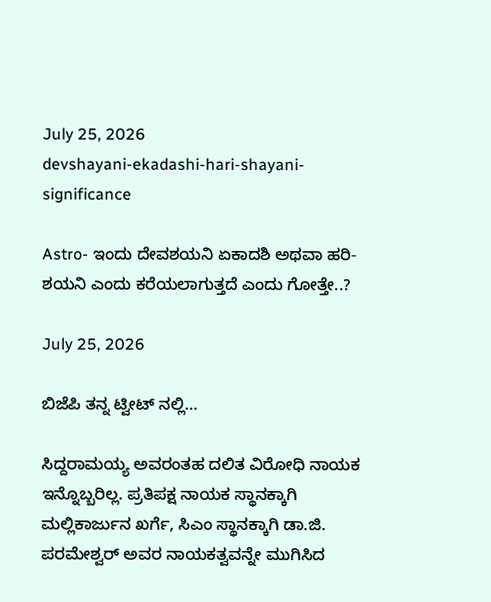July 25, 2026
devshayani-ekadashi-hari-shayani-significance

Astro- ಇಂದು ದೇವಶಯನಿ ಏಕಾದಶಿ ಅಥವಾ ಹರಿ-ಶಯನಿ ಎಂದು ಕರೆಯಲಾಗುತ್ತದೆ ಎಂದು ಗೋತ್ತೇ..?

July 25, 2026

ಬಿಜೆಪಿ ತನ್ನ ಟ್ವೀಟ್ ನಲ್ಲಿ…

ಸಿದ್ದರಾಮಯ್ಯ ಅವರಂತಹ ದಲಿತ ವಿರೋಧಿ ನಾಯಕ ಇನ್ನೊಬ್ಬರಿಲ್ಲ. ಪ್ರತಿಪಕ್ಷ ನಾಯಕ ಸ್ಥಾನಕ್ಕಾಗಿ ಮಲ್ಲಿಕಾರ್ಜುನ ಖರ್ಗೆ, ಸಿಎಂ ಸ್ಥಾನಕ್ಕಾಗಿ ಡಾ.ಜಿ. ಪರಮೇಶ್ವರ್ ಅವರ ನಾಯಕತ್ವವನ್ನೇ ಮುಗಿಸಿದ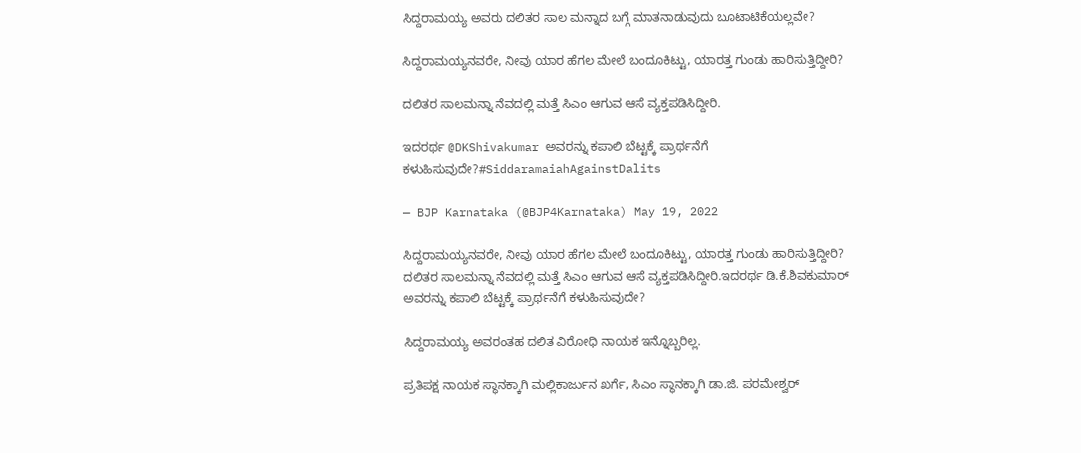ಸಿದ್ದರಾಮಯ್ಯ ಅವರು ದಲಿತರ ಸಾಲ‌ ಮನ್ನಾದ ಬಗ್ಗೆ ಮಾತನಾಡುವುದು ಬೂಟಾಟಿಕೆಯಲ್ಲವೇ?

ಸಿದ್ದರಾಮಯ್ಯನವರೇ, ನೀವು ಯಾರ ಹೆಗಲ ಮೇಲೆ ಬಂದೂಕಿಟ್ಟು, ಯಾರತ್ತ ಗುಂಡು ಹಾರಿಸುತ್ತಿದ್ದೀರಿ?

ದಲಿತರ ಸಾಲ‌ಮನ್ನಾ ನೆವದಲ್ಲಿ ಮತ್ತೆ ಸಿಎಂ ಆಗುವ ಆಸೆ ವ್ಯಕ್ತಪಡಿಸಿದ್ದೀರಿ.

ಇದರರ್ಥ @DKShivakumar ಅವರನ್ನು ಕಪಾಲಿ ಬೆಟ್ಟಕ್ಕೆ ಪ್ರಾರ್ಥನೆಗೆ ಕಳುಹಿಸುವುದೇ?#SiddaramaiahAgainstDalits

— BJP Karnataka (@BJP4Karnataka) May 19, 2022

ಸಿದ್ದರಾಮಯ್ಯನವರೇ, ನೀವು ಯಾರ ಹೆಗಲ ಮೇಲೆ ಬಂದೂಕಿಟ್ಟು, ಯಾರತ್ತ ಗುಂಡು ಹಾರಿಸುತ್ತಿದ್ದೀರಿ? ದಲಿತರ ಸಾಲ‌ಮನ್ನಾ ನೆವದಲ್ಲಿ ಮತ್ತೆ ಸಿಎಂ ಆಗುವ ಆಸೆ ವ್ಯಕ್ತಪಡಿಸಿದ್ದೀರಿ.ಇದರರ್ಥ ಡಿ.ಕೆ.ಶಿವಕುಮಾರ್ ಅವರನ್ನು ಕಪಾಲಿ ಬೆಟ್ಟಕ್ಕೆ ಪ್ರಾರ್ಥನೆಗೆ ಕಳುಹಿಸುವುದೇ?

ಸಿದ್ದರಾಮಯ್ಯ ಅವರಂತಹ ದಲಿತ ವಿರೋಧಿ ನಾಯಕ ಇನ್ನೊಬ್ಬರಿಲ್ಲ.

ಪ್ರತಿಪಕ್ಷ ನಾಯಕ ಸ್ಥಾನಕ್ಕಾಗಿ ಮಲ್ಲಿಕಾರ್ಜುನ ಖರ್ಗೆ, ಸಿಎಂ ಸ್ಥಾನಕ್ಕಾಗಿ ಡಾ.ಜಿ. ಪರಮೇಶ್ವರ್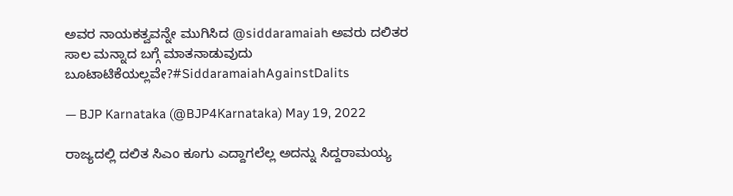ಅವರ ನಾಯಕತ್ವವನ್ನೇ ಮುಗಿಸಿದ @siddaramaiah ಅವರು ದಲಿತರ ಸಾಲ‌ ಮನ್ನಾದ ಬಗ್ಗೆ ಮಾತನಾಡುವುದು ಬೂಟಾಟಿಕೆಯಲ್ಲವೇ?#SiddaramaiahAgainstDalits

— BJP Karnataka (@BJP4Karnataka) May 19, 2022

ರಾಜ್ಯದಲ್ಲಿ ದಲಿತ ಸಿಎಂ ಕೂಗು ಎದ್ದಾಗಲೆಲ್ಲ ಅದನ್ನು ಸಿದ್ದರಾಮಯ್ಯ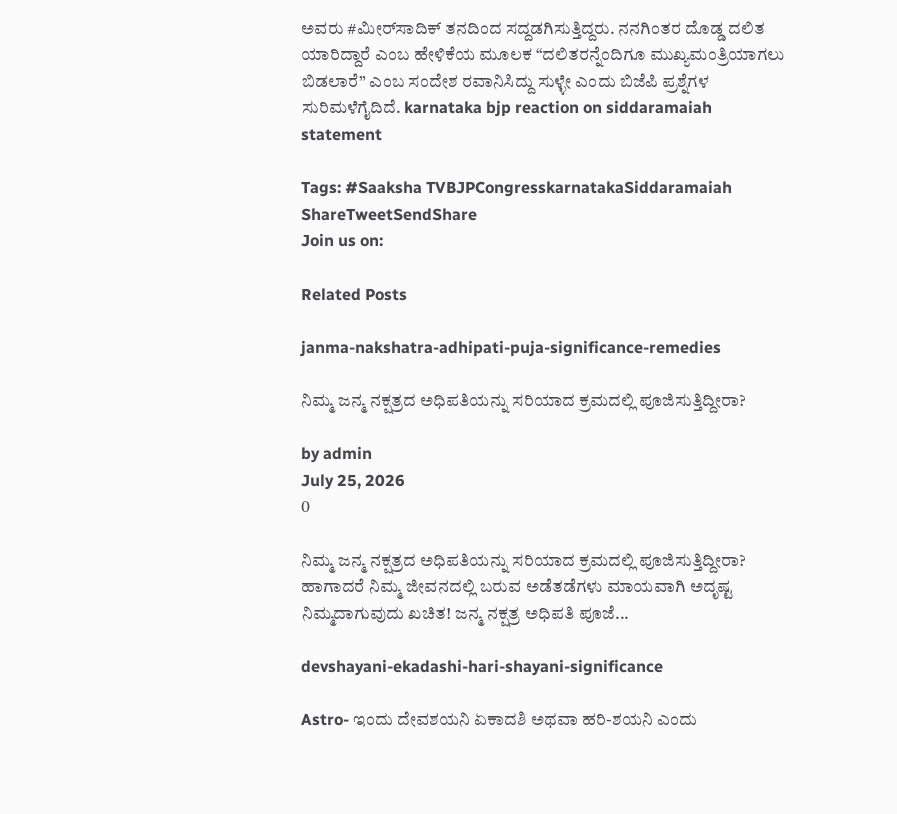ಅವರು #ಮೀರ್‌ಸಾದಿಕ್‌ ತನದಿಂದ ಸದ್ದಡಗಿಸುತ್ತಿದ್ದರು. ನನಗಿಂತರ ದೊಡ್ಡ ದಲಿತ ಯಾರಿದ್ದಾರೆ ಎಂಬ ಹೇಳಿಕೆಯ ಮೂಲಕ “ದಲಿತರನ್ನೆಂದಿಗೂ ಮುಖ್ಯಮಂತ್ರಿಯಾಗಲು ಬಿಡಲಾರೆ” ಎಂಬ ಸಂದೇಶ ರವಾನಿಸಿದ್ದು ಸುಳ್ಳೇ ಎಂದು ಬಿಜೆಪಿ ಪ್ರಶ್ನೆಗಳ ಸುರಿಮಳೆಗೈದಿದೆ. karnataka bjp reaction on siddaramaiah statement

Tags: #Saaksha TVBJPCongresskarnatakaSiddaramaiah
ShareTweetSendShare
Join us on:

Related Posts

janma-nakshatra-adhipati-puja-significance-remedies

ನಿಮ್ಮ ಜನ್ಮ ನಕ್ಷತ್ರದ ಅಧಿಪತಿಯನ್ನು ಸರಿಯಾದ ಕ್ರಮದಲ್ಲಿ ಪೂಜಿಸುತ್ತಿದ್ದೀರಾ?

by admin
July 25, 2026
0

ನಿಮ್ಮ ಜನ್ಮ ನಕ್ಷತ್ರದ ಅಧಿಪತಿಯನ್ನು ಸರಿಯಾದ ಕ್ರಮದಲ್ಲಿ ಪೂಜಿಸುತ್ತಿದ್ದೀರಾ? ಹಾಗಾದರೆ ನಿಮ್ಮ ಜೀವನದಲ್ಲಿ ಬರುವ ಅಡೆತಡೆಗಳು ಮಾಯವಾಗಿ ಅದೃಷ್ಟ ನಿಮ್ಮದಾಗುವುದು ಖಚಿತ! ಜನ್ಮ ನಕ್ಷತ್ರ ಅಧಿಪತಿ ಪೂಜೆ...

devshayani-ekadashi-hari-shayani-significance

Astro- ಇಂದು ದೇವಶಯನಿ ಏಕಾದಶಿ ಅಥವಾ ಹರಿ-ಶಯನಿ ಎಂದು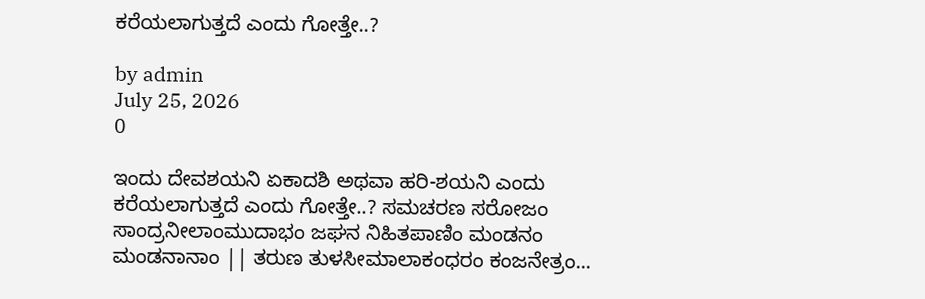ಕರೆಯಲಾಗುತ್ತದೆ ಎಂದು ಗೋತ್ತೇ..?

by admin
July 25, 2026
0

ಇಂದು ದೇವಶಯನಿ ಏಕಾದಶಿ ಅಥವಾ ಹರಿ-ಶಯನಿ ಎಂದು ಕರೆಯಲಾಗುತ್ತದೆ ಎಂದು ಗೋತ್ತೇ..? ಸಮಚರಣ ಸರೋಜಂ ಸಾಂದ್ರನೀಲಾಂಮುದಾಭಂ ಜಘನ ನಿಹಿತಪಾಣಿಂ ಮಂಡನಂ ಮಂಡನಾನಾಂ || ತರುಣ ತುಳಸೀಮಾಲಾಕಂಧರಂ ಕಂಜನೇತ್ರಂ...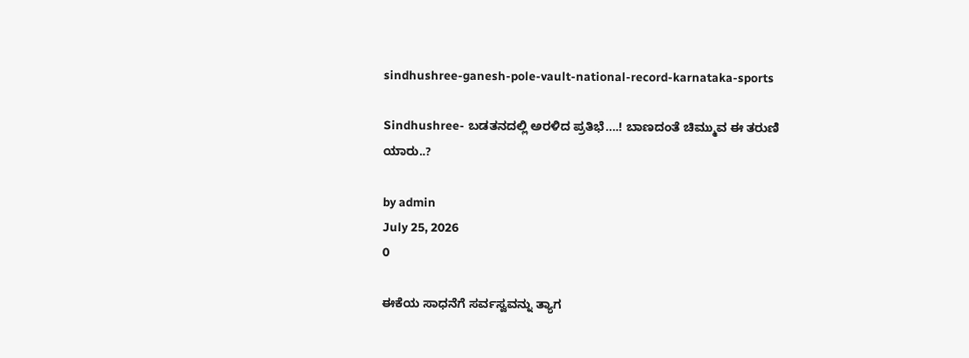sindhushree-ganesh-pole-vault-national-record-karnataka-sports

Sindhushree- ಬಡತನದಲ್ಲಿ ಅರಳಿದ ಪ್ರತಿಭೆ….! ಬಾಣದಂತೆ ಚಿಮ್ಮುವ ಈ ತರುಣಿ ಯಾರು..?

by admin
July 25, 2026
0

ಈಕೆಯ ಸಾಧನೆಗೆ ಸರ್ವಸ್ವವನ್ನು ತ್ಯಾಗ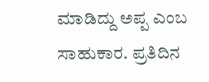ಮಾಡಿದ್ದು ಅಪ್ಪ ಎಂಬ ಸಾಹುಕಾರ. ಪ್ರತಿದಿನ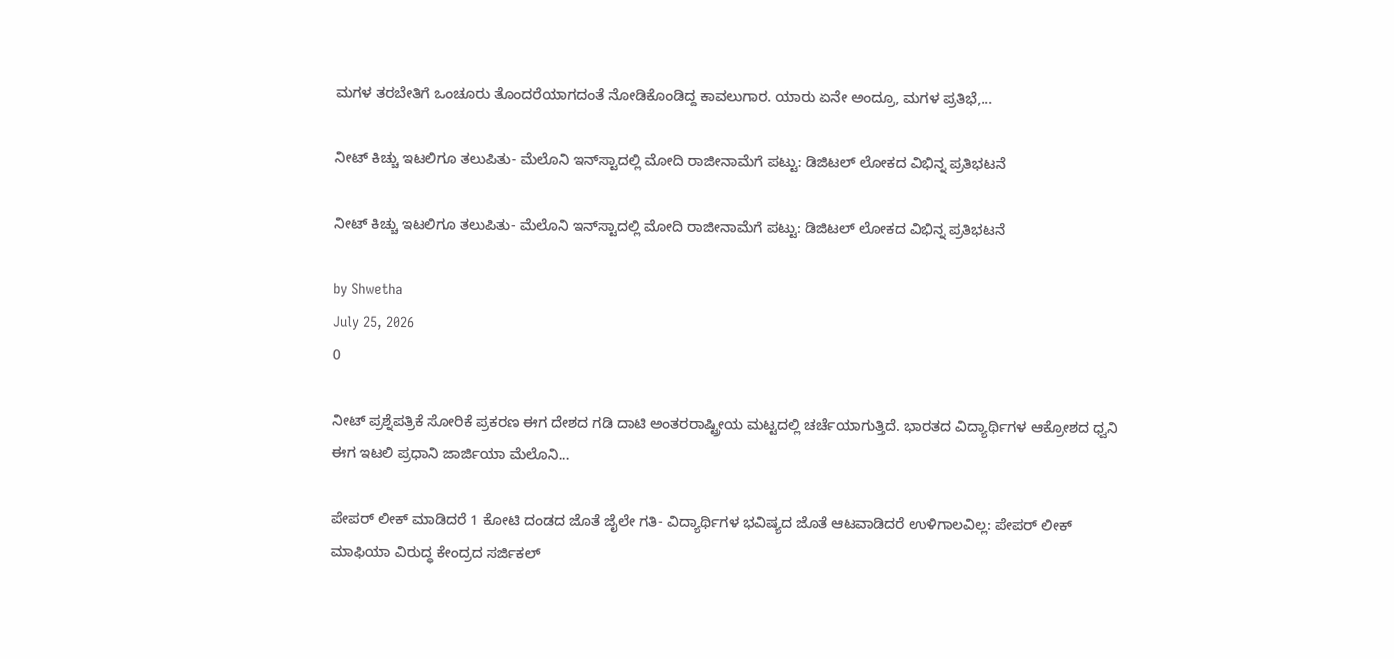ಮಗಳ ತರಬೇತಿಗೆ ಒಂಚೂರು ತೊಂದರೆಯಾಗದಂತೆ ನೋಡಿಕೊಂಡಿದ್ದ ಕಾವಲುಗಾರ. ಯಾರು ಏನೇ ಅಂದ್ರೂ, ಮಗಳ ಪ್ರತಿಭೆ,...

ನೀಟ್ ಕಿಚ್ಚು ಇಟಲಿಗೂ ತಲುಪಿತು- ಮೆಲೊನಿ ಇನ್‌ಸ್ಟಾದಲ್ಲಿ ಮೋದಿ ರಾಜೀನಾಮೆಗೆ ಪಟ್ಟು: ಡಿಜಿಟಲ್ ಲೋಕದ ವಿಭಿನ್ನ ಪ್ರತಿಭಟನೆ

ನೀಟ್ ಕಿಚ್ಚು ಇಟಲಿಗೂ ತಲುಪಿತು- ಮೆಲೊನಿ ಇನ್‌ಸ್ಟಾದಲ್ಲಿ ಮೋದಿ ರಾಜೀನಾಮೆಗೆ ಪಟ್ಟು: ಡಿಜಿಟಲ್ ಲೋಕದ ವಿಭಿನ್ನ ಪ್ರತಿಭಟನೆ

by Shwetha
July 25, 2026
0

ನೀಟ್ ಪ್ರಶ್ನೆಪತ್ರಿಕೆ ಸೋರಿಕೆ ಪ್ರಕರಣ ಈಗ ದೇಶದ ಗಡಿ ದಾಟಿ ಅಂತರರಾಷ್ಟ್ರೀಯ ಮಟ್ಟದಲ್ಲಿ ಚರ್ಚೆಯಾಗುತ್ತಿದೆ. ಭಾರತದ ವಿದ್ಯಾರ್ಥಿಗಳ ಆಕ್ರೋಶದ ಧ್ವನಿ ಈಗ ಇಟಲಿ ಪ್ರಧಾನಿ ಜಾರ್ಜಿಯಾ ಮೆಲೊನಿ...

ಪೇಪರ್ ಲೀಕ್ ಮಾಡಿದರೆ 1 ಕೋಟಿ ದಂಡದ ಜೊತೆ ಜೈಲೇ ಗತಿ- ವಿದ್ಯಾರ್ಥಿಗಳ ಭವಿಷ್ಯದ ಜೊತೆ ಆಟವಾಡಿದರೆ ಉಳಿಗಾಲವಿಲ್ಲ: ಪೇಪರ್ ಲೀಕ್ ಮಾಫಿಯಾ ವಿರುದ್ಧ ಕೇಂದ್ರದ ಸರ್ಜಿಕಲ್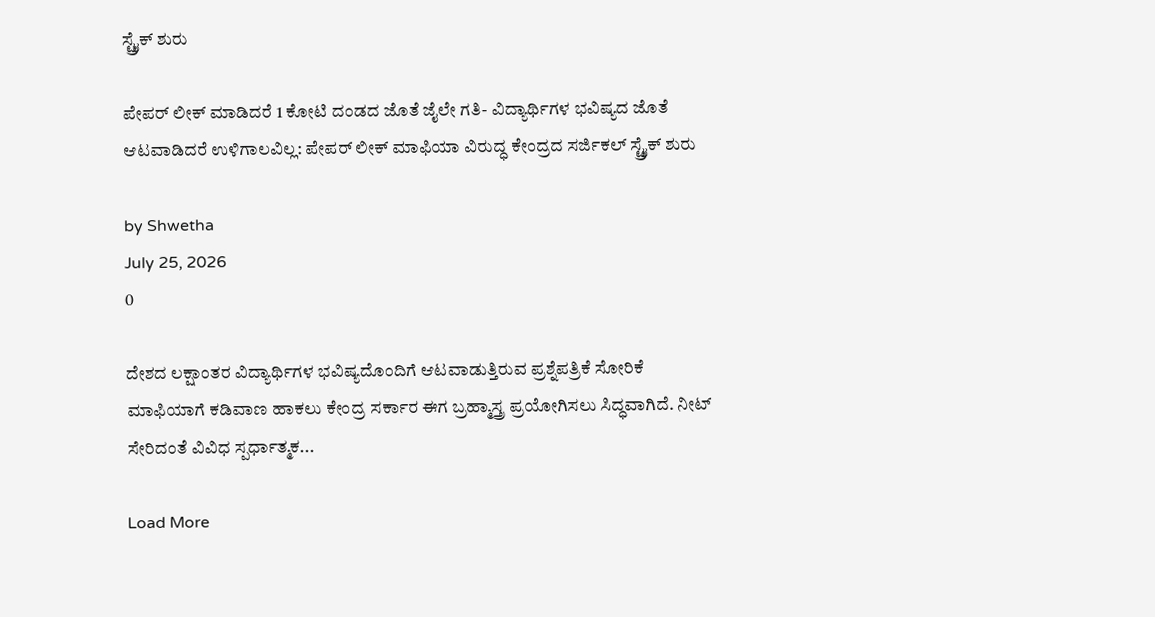ಸ್ಟ್ರೈಕ್ ಶುರು

ಪೇಪರ್ ಲೀಕ್ ಮಾಡಿದರೆ 1 ಕೋಟಿ ದಂಡದ ಜೊತೆ ಜೈಲೇ ಗತಿ- ವಿದ್ಯಾರ್ಥಿಗಳ ಭವಿಷ್ಯದ ಜೊತೆ ಆಟವಾಡಿದರೆ ಉಳಿಗಾಲವಿಲ್ಲ: ಪೇಪರ್ ಲೀಕ್ ಮಾಫಿಯಾ ವಿರುದ್ಧ ಕೇಂದ್ರದ ಸರ್ಜಿಕಲ್ ಸ್ಟ್ರೈಕ್ ಶುರು

by Shwetha
July 25, 2026
0

ದೇಶದ ಲಕ್ಷಾಂತರ ವಿದ್ಯಾರ್ಥಿಗಳ ಭವಿಷ್ಯದೊಂದಿಗೆ ಆಟವಾಡುತ್ತಿರುವ ಪ್ರಶ್ನೆಪತ್ರಿಕೆ ಸೋರಿಕೆ ಮಾಫಿಯಾಗೆ ಕಡಿವಾಣ ಹಾಕಲು ಕೇಂದ್ರ ಸರ್ಕಾರ ಈಗ ಬ್ರಹ್ಮಾಸ್ತ್ರ ಪ್ರಯೋಗಿಸಲು ಸಿದ್ಧವಾಗಿದೆ. ನೀಟ್ ಸೇರಿದಂತೆ ವಿವಿಧ ಸ್ಪರ್ಧಾತ್ಮಕ...

Load More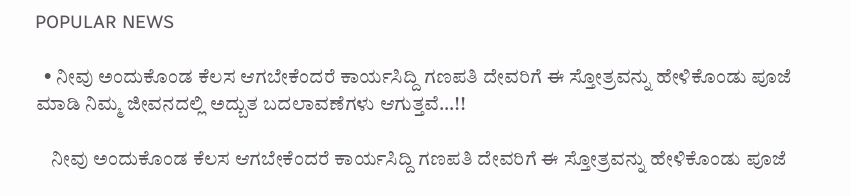POPULAR NEWS

  • ನೀವು ಅಂದುಕೊಂಡ ಕೆಲಸ ಆಗಬೇಕೆಂದರೆ ಕಾರ್ಯಸಿದ್ದಿ ಗಣಪತಿ ದೇವರಿಗೆ ಈ ಸ್ತೋತ್ರವನ್ನು ಹೇಳಿಕೊಂಡು ಪೂಜೆ ಮಾಡಿ ನಿಮ್ಮ ಜೀವನದಲ್ಲಿ ಅದ್ಬುತ ಬದಲಾವಣೆಗಳು ಆಗುತ್ತವೆ…!!

    ನೀವು ಅಂದುಕೊಂಡ ಕೆಲಸ ಆಗಬೇಕೆಂದರೆ ಕಾರ್ಯಸಿದ್ದಿ ಗಣಪತಿ ದೇವರಿಗೆ ಈ ಸ್ತೋತ್ರವನ್ನು ಹೇಳಿಕೊಂಡು ಪೂಜೆ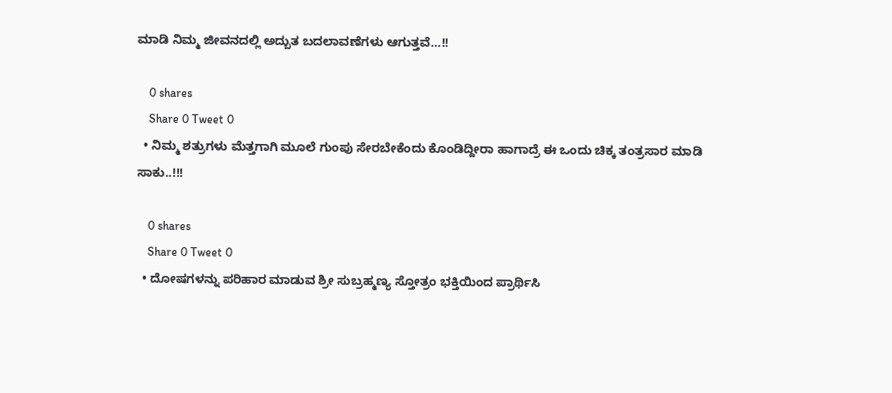ಮಾಡಿ ನಿಮ್ಮ ಜೀವನದಲ್ಲಿ ಅದ್ಬುತ ಬದಲಾವಣೆಗಳು ಆಗುತ್ತವೆ…!!

    0 shares
    Share 0 Tweet 0
  • ನಿಮ್ಮ ಶತ್ರುಗಳು ಮೆತ್ತಗಾಗಿ ಮೂಲೆ ಗುಂಪು ಸೇರಬೇಕೆಂದು ಕೊಂಡಿದ್ದೀರಾ ಹಾಗಾದ್ರೆ ಈ ಒಂದು ಚಿಕ್ಕ ತಂತ್ರಸಾರ ಮಾಡಿ ಸಾಕು..!!!

    0 shares
    Share 0 Tweet 0
  • ದೋಷಗಳನ್ನು ಪರಿಹಾರ ಮಾಡುವ ಶ್ರೀ ಸುಬ್ರಹ್ಮಣ್ಯ ಸ್ತೋತ್ರಂ ಭಕ್ತಿಯಿಂದ ಪ್ರಾರ್ಥಿಸಿ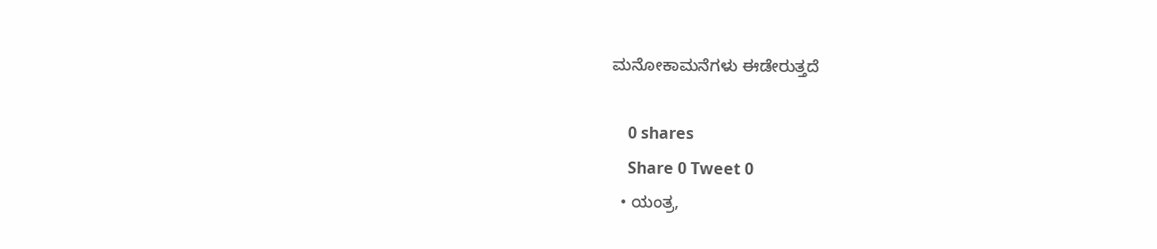ಮನೋಕಾಮನೆಗಳು ಈಡೇರುತ್ತದೆ

    0 shares
    Share 0 Tweet 0
  • ಯಂತ್ರ,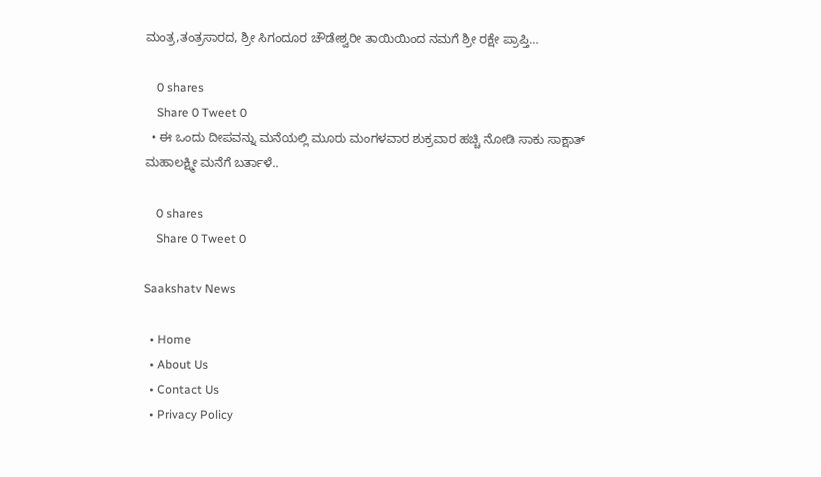ಮಂತ್ರ,ತಂತ್ರಸಾರದ, ಶ್ರೀ ಸಿಗಂದೂರ ಚೌಡೇಶ್ವರೀ ತಾಯಿಯಿಂದ ನಮಗೆ ಶ್ರೀ ರಕ್ಷೇ ಪ್ರಾಪ್ತಿ…

    0 shares
    Share 0 Tweet 0
  • ಈ ಒಂದು ದೀಪವನ್ನು ಮನೆಯಲ್ಲಿ ಮೂರು ಮಂಗಳವಾರ ಶುಕ್ರವಾರ ಹಚ್ಚಿ ನೋಡಿ ಸಾಕು ಸಾಕ್ಷಾತ್ ಮಹಾಲಕ್ಷ್ಮೀ ಮನೆಗೆ ಬರ್ತಾಳೆ..

    0 shares
    Share 0 Tweet 0

Saakshatv News

  • Home
  • About Us
  • Contact Us
  • Privacy Policy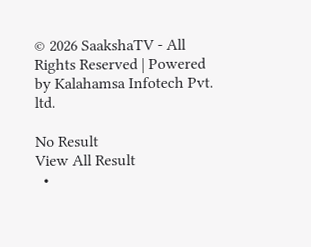© 2026 SaakshaTV - All Rights Reserved | Powered by Kalahamsa Infotech Pvt. ltd.

No Result
View All Result
  •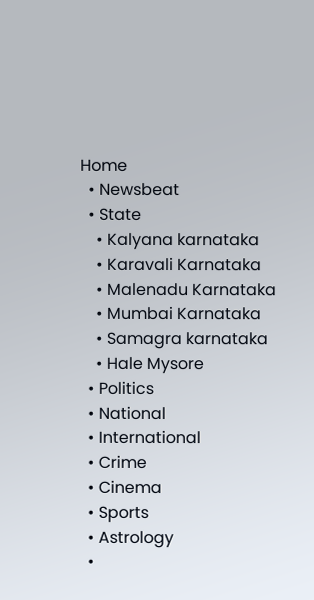Home
  • Newsbeat
  • State
    • Kalyana karnataka
    • Karavali Karnataka
    • Malenadu Karnataka
    • Mumbai Karnataka
    • Samagra karnataka
    • Hale Mysore
  • Politics
  • National
  • International
  • Crime
  • Cinema
  • Sports
  • Astrology
  •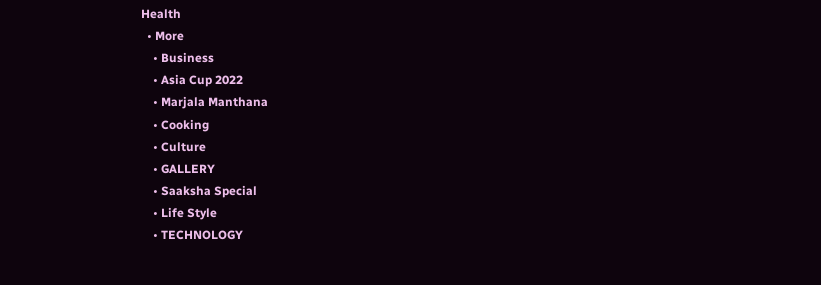Health
  • More
    • Business
    • Asia Cup 2022
    • Marjala Manthana
    • Cooking
    • Culture
    • GALLERY
    • Saaksha Special
    • Life Style
    • TECHNOLOGY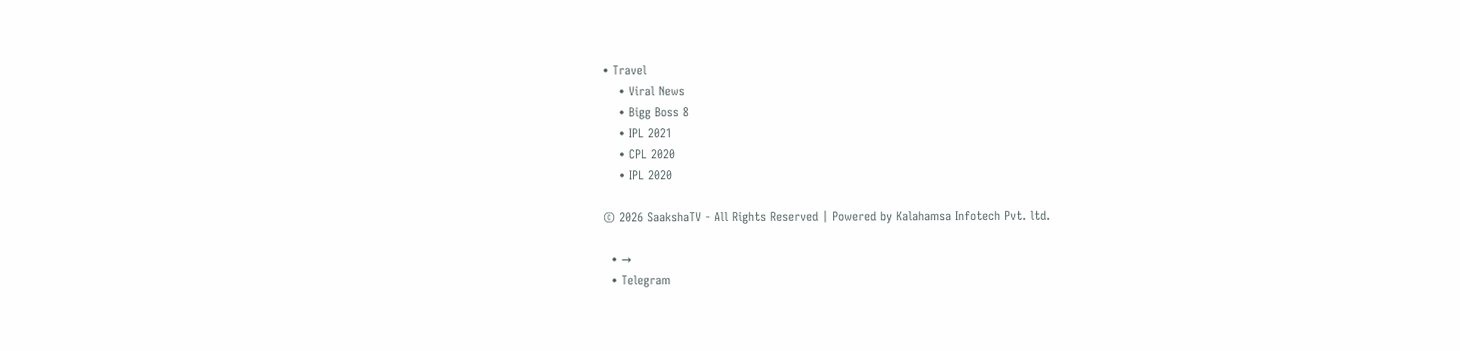• Travel
    • Viral News
    • Bigg Boss 8
    • IPL 2021
    • CPL 2020
    • IPL 2020

© 2026 SaakshaTV - All Rights Reserved | Powered by Kalahamsa Infotech Pvt. ltd.

  • →
  • Telegram